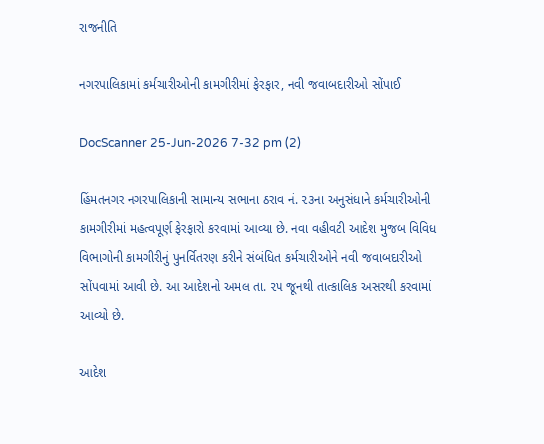રાજનીતિ

નગરપાલિકામાં કર્મચારીઓની કામગીરીમાં ફેરફાર, નવી જવાબદારીઓ સોંપાઈ

DocScanner 25-Jun-2026 7-32 pm (2)

હિંમતનગર નગરપાલિકાની સામાન્ય સભાના ઠરાવ નં. ૨૩ના અનુસંધાને કર્મચારીઓની કામગીરીમાં મહત્વપૂર્ણ ફેરફારો કરવામાં આવ્યા છે. નવા વહીવટી આદેશ મુજબ વિવિધ વિભાગોની કામગીરીનું પુનર્વિતરણ કરીને સંબંધિત કર્મચારીઓને નવી જવાબદારીઓ સોંપવામાં આવી છે. આ આદેશનો અમલ તા. ૨૫ જૂનથી તાત્કાલિક અસરથી કરવામાં આવ્યો છે.

આદેશ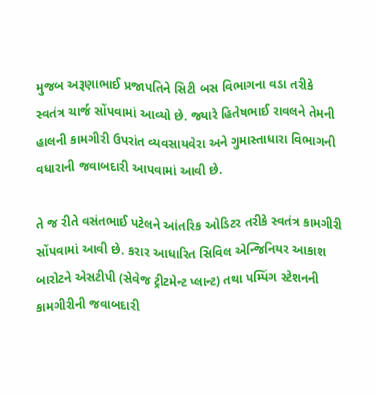મુજબ અરૂણાભાઈ પ્રજાપતિને સિટી બસ વિભાગના વડા તરીકે સ્વતંત્ર ચાર્જ સોંપવામાં આવ્યો છે. જ્યારે હિતેષભાઈ રાવલને તેમની હાલની કામગીરી ઉપરાંત વ્યવસાયવેરા અને ગુમાસ્તાધારા વિભાગની વધારાની જવાબદારી આપવામાં આવી છે.

તે જ રીતે વસંતભાઈ પટેલને આંતરિક ઓડિટર તરીકે સ્વતંત્ર કામગીરી સોંપવામાં આવી છે. કરાર આધારિત સિવિલ એન્જિનિયર આકાશ બારોટને એસટીપી (સેવેજ ટ્રીટમેન્ટ પ્લાન્ટ) તથા પમ્પિંગ સ્ટેશનની કામગીરીની જવાબદારી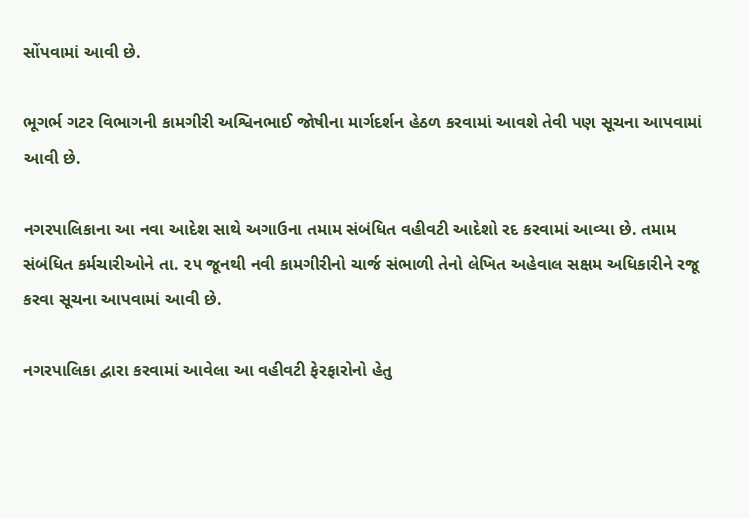સોંપવામાં આવી છે.

ભૂગર્ભ ગટર વિભાગની કામગીરી અશ્વિનભાઈ જોષીના માર્ગદર્શન હેઠળ કરવામાં આવશે તેવી પણ સૂચના આપવામાં આવી છે.

નગરપાલિકાના આ નવા આદેશ સાથે અગાઉના તમામ સંબંધિત વહીવટી આદેશો રદ કરવામાં આવ્યા છે. તમામ સંબંધિત કર્મચારીઓને તા. ૨૫ જૂનથી નવી કામગીરીનો ચાર્જ સંભાળી તેનો લેખિત અહેવાલ સક્ષમ અધિકારીને રજૂ કરવા સૂચના આપવામાં આવી છે.

નગરપાલિકા દ્વારા કરવામાં આવેલા આ વહીવટી ફેરફારોનો હેતુ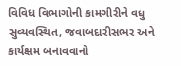વિવિધ વિભાગોની કામગીરીને વધુ સુવ્યવસ્થિત, જવાબદારીસભર અને કાર્યક્ષમ બનાવવાનો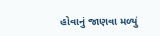હોવાનું જાણવા મળ્યું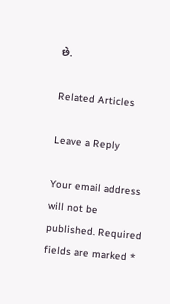છે.

Related Articles

Leave a Reply

Your email address will not be published. Required fields are marked *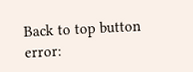Back to top button
error: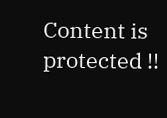Content is protected !!